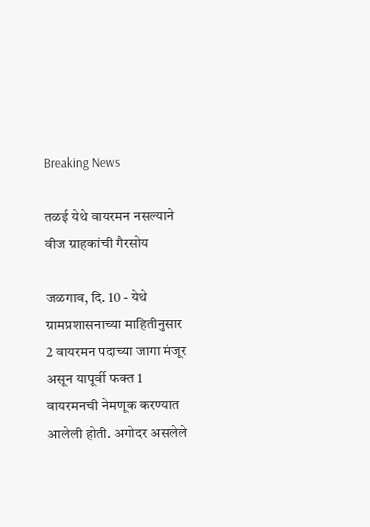Breaking News

तळई येथे वायरमन नसल्याने वीज ग्राहकांची गैरसोय

जळगाव, दि. 10 - येथे ग्रामप्रशासनाच्या माहितीनुसार 2 वायरमन पदाच्या जागा मंजूर असून यापूर्वी फक्त 1 वायरमनची नेमणूक करण्यात आलेली होती. अगोदर असलेले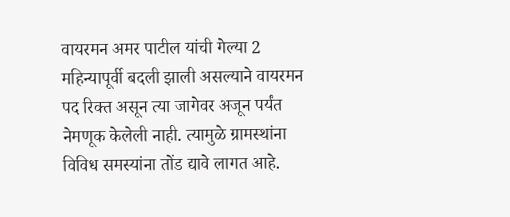वायरमन अमर पाटील यांची गेल्या 2 महिन्यापूर्वी बदली झाली असल्याने वायरमन पद रिक्त असून त्या जागेवर अजून पर्यंत नेमणूक केलेली नाही. त्यामुळे ग्रामस्थांना विविध समस्यांना तोंड द्यावे लागत आहे.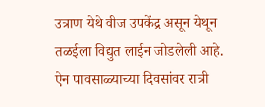उत्राण येथे वीज उपकेंद्र असून येथून तळईला विद्युत लाईन जोडलेली आहे. ऐन पावसाळ्याच्या दिवसांवर रात्री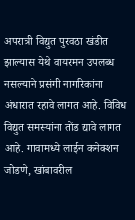अपरात्री विद्युत पुरवठा खंडीत झाल्यास येथे वायरमन उपलब्ध नसल्याने प्रसंगी नागरिकांना अंधारात रहावे लागत आहे. विविध विद्युत समस्यांना तोंड द्यावे लागत आहे. गावामध्ये लाईन कनेक्शन जोडणे, खांबावरील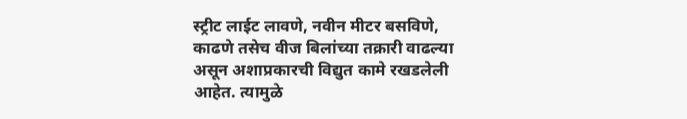स्ट्रीट लाईट लावणे, नवीन मीटर बसविणे, काढणे तसेच वीज बिलांच्या तक्रारी वाढल्या असून अशाप्रकारची विद्युत कामे रखडलेली आहेत. त्यामुळे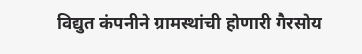विद्युत कंपनीने ग्रामस्थांची होणारी गैरसोय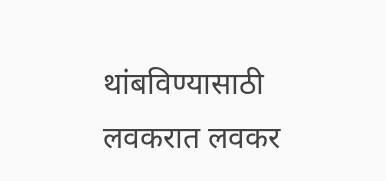थांबविण्यासाठी लवकरात लवकर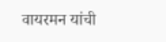वायरमन यांची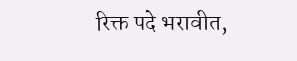रिक्त पदे भरावीत,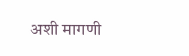अशी मागणी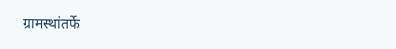ग्रामस्थांतर्फे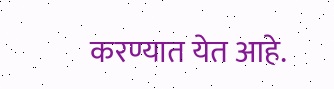करण्यात येत आहे.